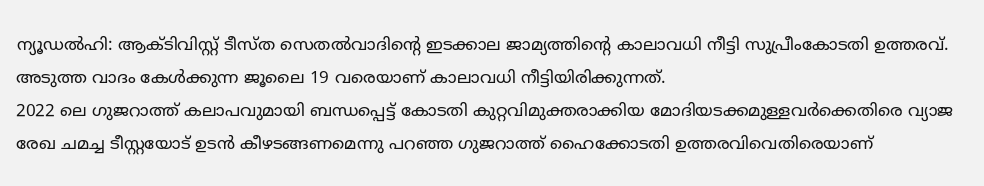ന്യൂഡൽഹി: ആക്ടിവിസ്റ്റ് ടീസ്ത സെതൽവാദിന്റെ ഇടക്കാല ജാമ്യത്തിന്റെ കാലാവധി നീട്ടി സുപ്രീംകോടതി ഉത്തരവ്. അടുത്ത വാദം കേൾക്കുന്ന ജൂലൈ 19 വരെയാണ് കാലാവധി നീട്ടിയിരിക്കുന്നത്.
2022 ലെ ഗുജറാത്ത് കലാപവുമായി ബന്ധപ്പെട്ട് കോടതി കുറ്റവിമുക്തരാക്കിയ മോദിയടക്കമുള്ളവർക്കെതിരെ വ്യാജ രേഖ ചമച്ച ടീസ്റ്റയോട് ഉടൻ കീഴടങ്ങണമെന്നു പറഞ്ഞ ഗുജറാത്ത് ഹൈക്കോടതി ഉത്തരവിവെതിരെയാണ്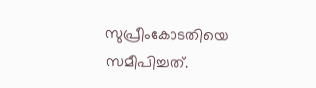സുപ്രീംകോടതിയെ സമീപിച്ചത്.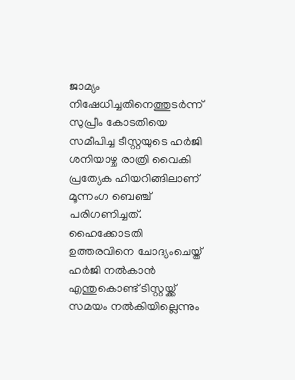ജാമ്യം നിഷേധിച്ചതിനെത്തുടർന്ന് സുപ്രീം കോടതിയെ സമീപിച്ച ടീസ്റ്റയുടെ ഹർജി ശനിയാഴ്ച രാത്രി വൈകി പ്രത്യേക ഹിയറിങ്ങിലാണ് മൂന്നംഗ ബെഞ്ച് പരിഗണിച്ചത്. ഹൈക്കോടതി ഉത്തരവിനെ ചോദ്യംചെയ്ത് ഹർജി നൽകാൻ എന്തുകൊണ്ട് ടിസ്റ്റയ്ക്ക് സമയം നൽകിയില്ലെന്നും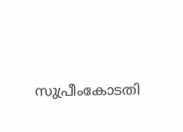സുപ്രീംകോടതി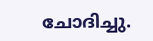ചോദിച്ചു.